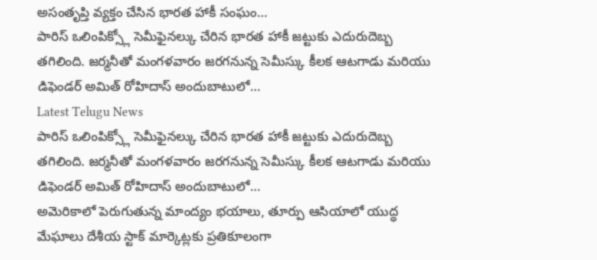అసంతృప్తి వ్యక్తం చేసిన భారత హాకీ సంఘం…
పారిస్ ఒలింపిక్స్లో సెమీఫైనల్కు చేరిన భారత హాకీ జట్టుకు ఎదురుదెబ్బ తగిలింది. జర్మనీతో మంగళవారం జరగనున్న సెమీస్కు కీలక ఆటగాడు మరియు డిఫెండర్ అమిత్ రోహిదాస్ అందుబాటులో…
Latest Telugu News
పారిస్ ఒలింపిక్స్లో సెమీఫైనల్కు చేరిన భారత హాకీ జట్టుకు ఎదురుదెబ్బ తగిలింది. జర్మనీతో మంగళవారం జరగనున్న సెమీస్కు కీలక ఆటగాడు మరియు డిఫెండర్ అమిత్ రోహిదాస్ అందుబాటులో…
అమెరికాలో పెరుగుతున్న మాంద్యం భయాలు, తూర్పు ఆసియాలో యుద్ధ మేఘాలు దేశీయ స్టాక్ మార్కెట్లకు ప్రతికూలంగా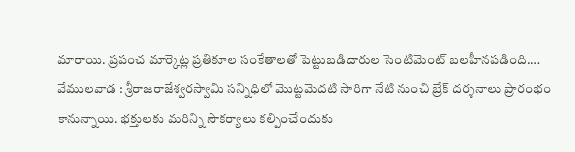మారాయి. ప్రపంచ మార్కెట్ల ప్రతికూల సంకేతాలతో పెట్టుబడిదారుల సెంటిమెంట్ బలహీనపడింది.…
వేములవాడ : శ్రీరాజరాజేశ్వరస్వామి సన్నిధిలో మొట్టమెదటి సారిగా నేటి నుంచి బ్రేక్ దర్శనాలు ప్రారంభం కానున్నాయి. భక్తులకు మరిన్ని సౌకర్యాలు కల్పించేందుకు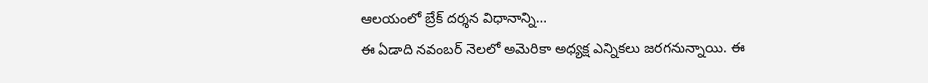ఆలయంలో బ్రేక్ దర్శన విధానాన్ని…
ఈ ఏడాది నవంబర్ నెలలో అమెరికా అధ్యక్ష ఎన్నికలు జరగనున్నాయి. ఈ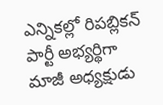ఎన్నికల్లో రిపబ్లికన్ పార్టీ అభ్యర్థిగా మాజీ అధ్యక్షుడు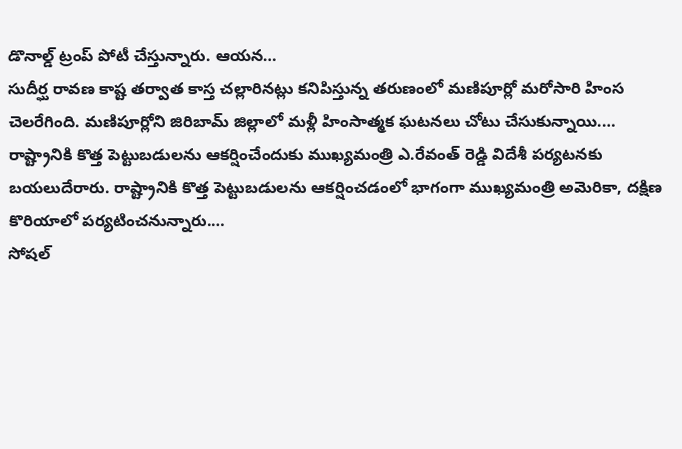డొనాల్డ్ ట్రంప్ పోటీ చేస్తున్నారు. ఆయన…
సుదీర్ఘ రావణ కాష్ట తర్వాత కాస్త చల్లారినట్లు కనిపిస్తున్న తరుణంలో మణిపూర్లో మరోసారి హింస చెలరేగింది. మణిపూర్లోని జిరిబామ్ జిల్లాలో మళ్లీ హింసాత్మక ఘటనలు చోటు చేసుకున్నాయి.…
రాష్ట్రానికి కొత్త పెట్టుబడులను ఆకర్షించేందుకు ముఖ్యమంత్రి ఎ.రేవంత్ రెడ్డి విదేశీ పర్యటనకు బయలుదేరారు. రాష్ట్రానికి కొత్త పెట్టుబడులను ఆకర్షించడంలో భాగంగా ముఖ్యమంత్రి అమెరికా, దక్షిణ కొరియాలో పర్యటించనున్నారు.…
సోషల్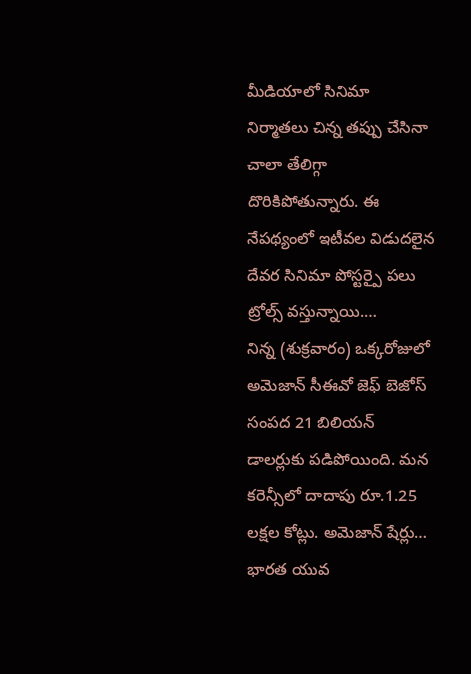మీడియాలో సినిమా నిర్మాతలు చిన్న తప్పు చేసినా చాలా తేలిగ్గా దొరికిపోతున్నారు. ఈ నేపథ్యంలో ఇటీవల విడుదలైన దేవర సినిమా పోస్టర్పై పలు ట్రోల్స్ వస్తున్నాయి.…
నిన్న (శుక్రవారం) ఒక్కరోజులో అమెజాన్ సీఈవో జెఫ్ బెజోస్ సంపద 21 బిలియన్ డాలర్లుకు పడిపోయింది. మన కరెన్సీలో దాదాపు రూ.1.25 లక్షల కోట్లు. అమెజాన్ షేర్లు…
భారత యువ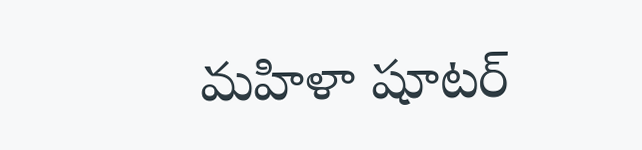మహిళా షూటర్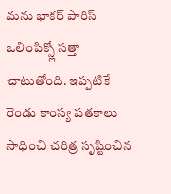మను భాకర్ పారిస్ ఒలింపిక్స్లో సత్తా చాటుతోంది. ఇప్పటికే రెండు కాంస్య పతకాలు సాధించి చరిత్ర సృష్టించిన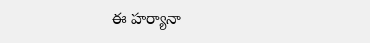ఈ హర్యానా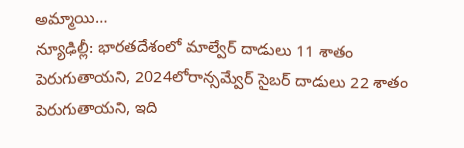అమ్మాయి…
న్యూఢిల్లీ: భారతదేశంలో మాల్వేర్ దాడులు 11 శాతం పెరుగుతాయని, 2024లోరాన్సమ్వేర్ సైబర్ దాడులు 22 శాతం పెరుగుతాయని, ఇది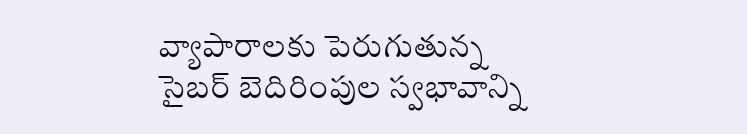వ్యాపారాలకు పెరుగుతున్న సైబర్ బెదిరింపుల స్వభావాన్ని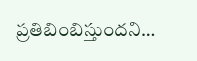ప్రతిబింబిస్తుందని…